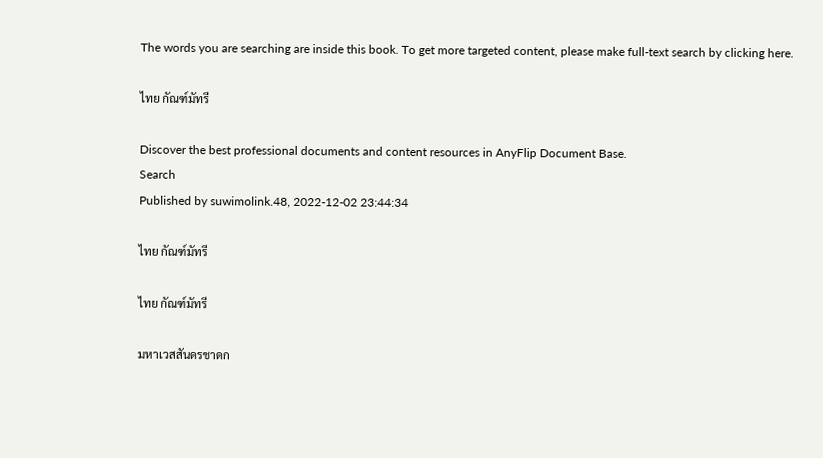The words you are searching are inside this book. To get more targeted content, please make full-text search by clicking here.

ไทย กัณฑ์มัทรี

Discover the best professional documents and content resources in AnyFlip Document Base.
Search
Published by suwimolink.48, 2022-12-02 23:44:34

ไทย กัณฑ์มัทรี

ไทย กัณฑ์มัทรี

มหาเวสสันดรชาดก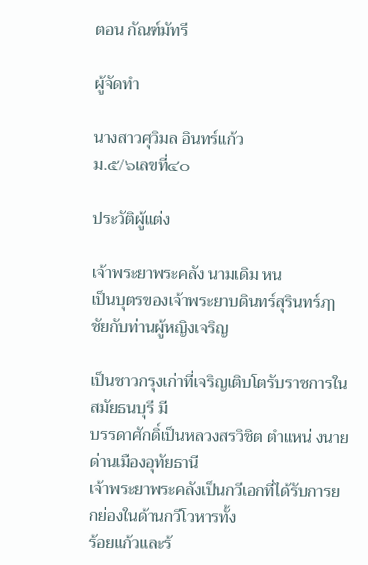ตอน กัณฑ์มัทรี

ผู้จัดทำ

นางสาวศุวิมล อินทร์แก้ว
ม.๕/๖เลขที่๔๐

ประวัติผู้แต่ง

เจ้าพระยาพระคลัง นามเดิม หน
เป็นบุตรของเจ้าพระยาบดินทร์สุรินทร์ฦๅชัยกับท่านผู้หญิงเจริญ

เป็นชาวกรุงเก่าที่เจริญเติบโตรับราชการในสมัยธนบุรี มี
บรรดาศักดิ์เป็นหลวงสรวิชิต ตำแหน่ งนายด่านเมืองอุทัยธานี
เจ้าพระยาพระคลังเป็นกวีเอกที่ได้รับการยกย่องในด้านกวีโวหารทั้ง
ร้อยแก้วและร้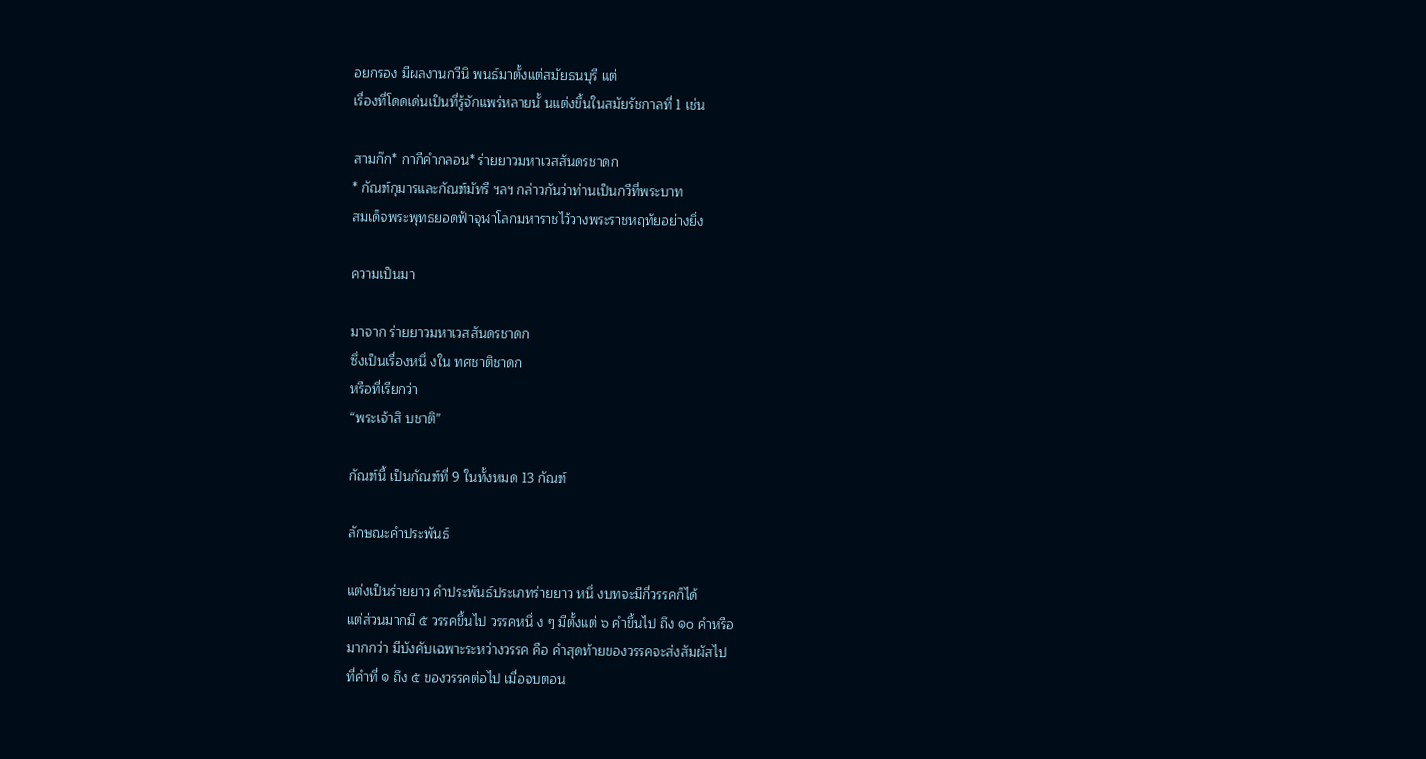อยกรอง มีผลงานกวีนิ พนธ์มาตั้งแต่สมัยธนบุรี แต่
เรื่องที่โดดเด่นเป็นที่รู้จักแพร่หลายนั้ นแต่งขึ้นในสมัยรัชกาลที่ 1 เช่น

สามก๊ก* กากีคำกลอน* ร่ายยาวมหาเวสสันดรชาดก
* กัณฑ์กุมารและกัณฑ์มัทรี ฯลฯ กล่าวกันว่าท่านเป็นกวีที่พระบาท
สมเด็จพระพุทธยอดฟ้าจุฬาโลกมหาราชไว้วางพระราชหฤทัยอย่างยิ่ง

ความเป็นมา

มาจาก ร่ายยาวมหาเวสสันดรชาดก
ซึ่งเป็นเรื่องหนึ่ งใน ทศชาติชาดก
หรือที่เรียกว่า
“พระเจ้าสิ บชาติ”

กัณฑ์นี้ เป็นกัณฑ์ที่ 9 ในทั้งหมด 13 กัณฑ์

ลักษณะคำประพันธ์

แต่งเป็นร่ายยาว คำประพันธ์ประเภทร่ายยาว หนึ่ งบทจะมีกี่วรรคก็ได้
แต่ส่วนมากมี ๕ วรรคขึ้นไป วรรคหนึ่ ง ๆ มีตั้งแต่ ๖ คำขึ้นไป ถึง ๑๐ คำหรือ
มากกว่า มีบังคับเฉพาะระหว่างวรรค คือ คำสุดท้ายของวรรคจะส่งสัมผัสไป
ที่คำที่ ๑ ถึง ๕ ของวรรคต่อไป เมื่อจบตอน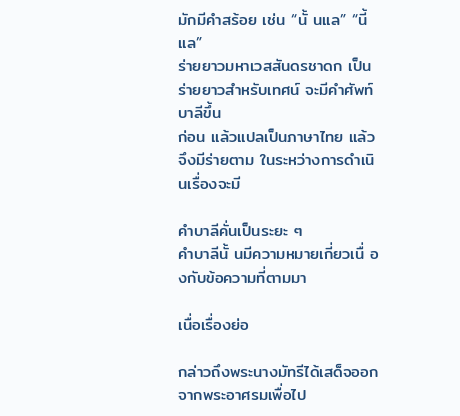มักมีคำสร้อย เช่น “นั้ นแล” “นี้ แล”
ร่ายยาวมหาเวสสันดรชาดก เป็นร่ายยาวสำหรับเทศน์ จะมีคำศัพท์บาลีขึ้น
ก่อน แล้วแปลเป็นภาษาไทย แล้วจึงมีร่ายตาม ในระหว่างการดำเนิ นเรื่องจะมี

คำบาลีคั่นเป็นระยะ ๆ
คำบาลีนั้ นมีความหมายเกี่ยวเนื่ องกับข้อความที่ตามมา

เนื่อเรื่องย่อ

กล่าวถึงพระนางมัทรีได้เสด็จออกจากพระอาศรมเพื่อไป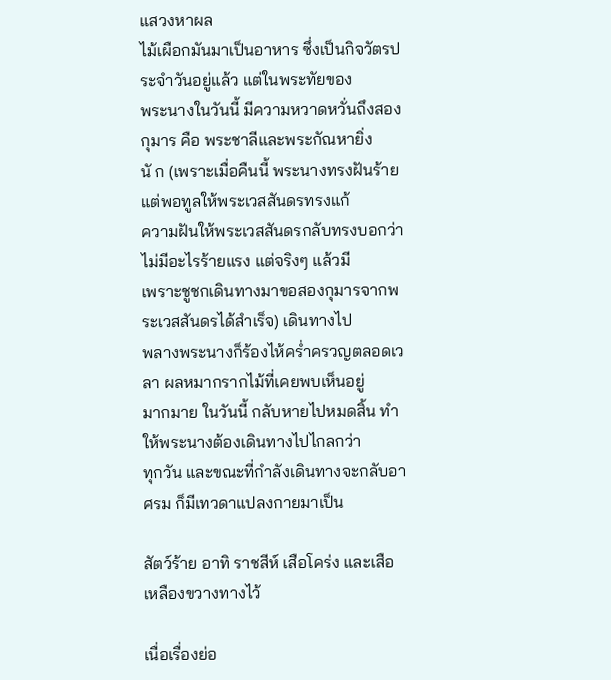แสวงหาผล
ไม้เผือกมันมาเป็นอาหาร ซึ่งเป็นกิจวัตรประจำวันอยู่แล้ว แต่ในพระทัยของ
พระนางในวันนี้ มีความหวาดหวั่นถึงสองกุมาร คือ พระชาลีและพระกัณหายิ่ง
นั ก (เพราะเมื่อคืนนี้ พระนางทรงฝันร้าย แต่พอทูลให้พระเวสสันดรทรงแก้
ความฝันให้พระเวสสันดรกลับทรงบอกว่าไม่มีอะไรร้ายแรง แต่จริงๆ แล้วมี
เพราะชูชกเดินทางมาขอสองกุมารจากพระเวสสันดรได้สำเร็จ) เดินทางไป
พลางพระนางก็ร้องไห้คร่ำครวญตลอดเวลา ผลหมากรากไม้ที่เคยพบเห็นอยู่
มากมาย ในวันนี้ กลับหายไปหมดสิ้น ทำให้พระนางต้องเดินทางไปไกลกว่า
ทุกวัน และขณะที่กำลังเดินทางจะกลับอาศรม ก็มีเทวดาแปลงกายมาเป็น

สัตว์ร้าย อาทิ ราชสีห์ เสือโคร่ง และเสือเหลืองขวางทางไว้

เนื่อเรื่องย่อ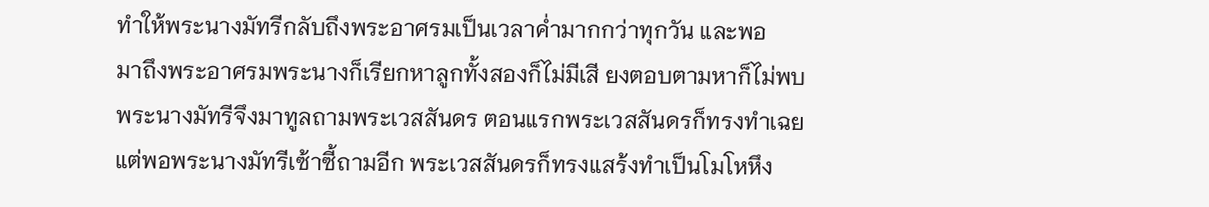ทำให้พระนางมัทรีกลับถึงพระอาศรมเป็นเวลาค่ำมากกว่าทุกวัน และพอ
มาถึงพระอาศรมพระนางก็เรียกหาลูกทั้งสองก็ไม่มีเสี ยงตอบตามหาก็ไม่พบ
พระนางมัทรีจึงมาทูลถามพระเวสสันดร ตอนแรกพระเวสสันดรก็ทรงทำเฉย
แต่พอพระนางมัทรีเซ้าซี้ถามอีก พระเวสสันดรก็ทรงแสร้งทำเป็นโมโหหึง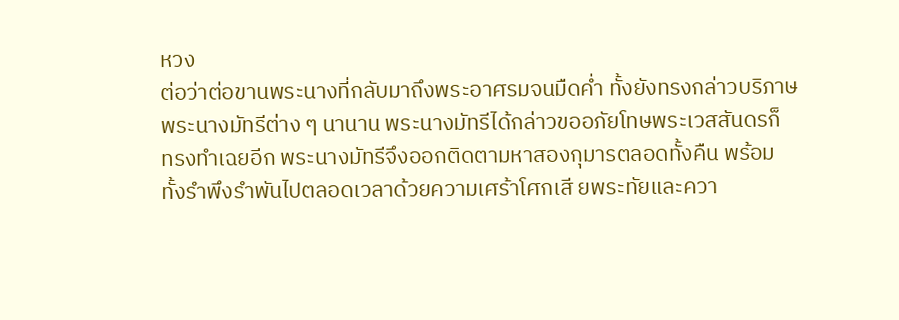หวง
ต่อว่าต่อขานพระนางที่กลับมาถึงพระอาศรมจนมืดค่ำ ทั้งยังทรงกล่าวบริภาษ
พระนางมัทรีต่าง ๆ นานาน พระนางมัทรีได้กล่าวขออภัยโทษพระเวสสันดรก็
ทรงทำเฉยอีก พระนางมัทรีจึงออกติดตามหาสองกุมารตลอดทั้งคืน พร้อม
ทั้งรำพึงรำพันไปตลอดเวลาด้วยความเศร้าโศกเสี ยพระทัยและควา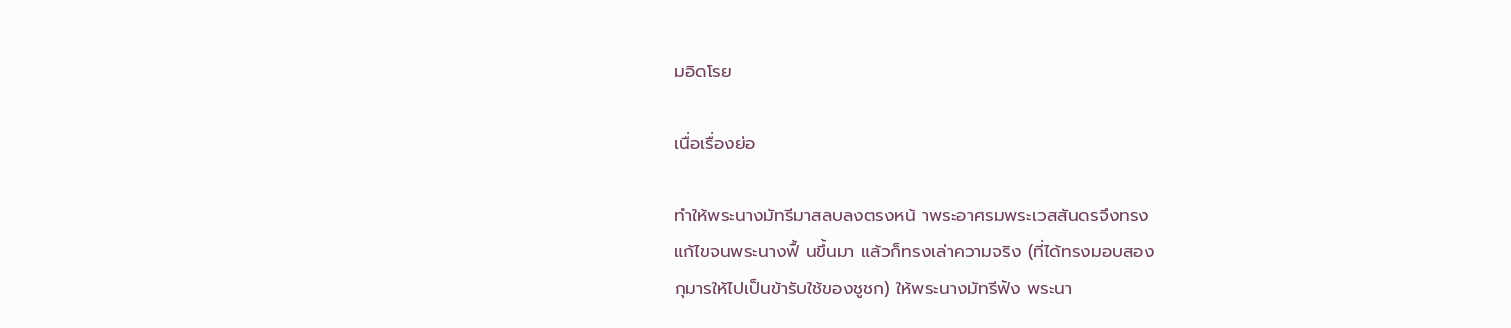มอิดโรย

เนื่อเรื่องย่อ

ทำให้พระนางมัทรีมาสลบลงตรงหน้ าพระอาศรมพระเวสสันดรจึงทรง
แก้ไขจนพระนางฟื้ นขึ้นมา แล้วก็ทรงเล่าความจริง (ที่ได้ทรงมอบสอง
กุมารให้ไปเป็นข้ารับใช้ของชูชก) ให้พระนางมัทรีฟัง พระนา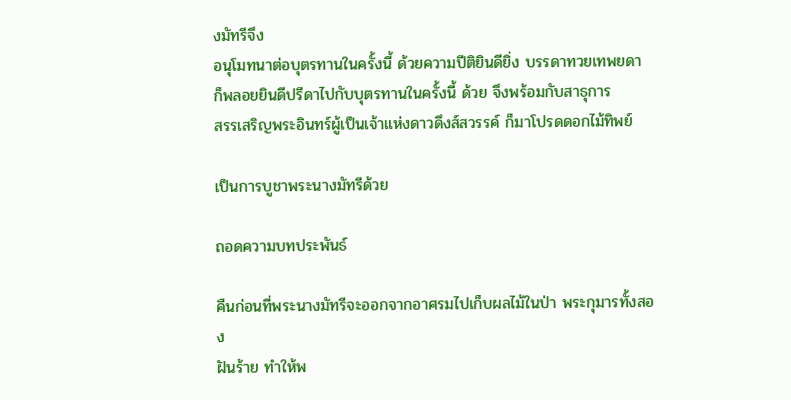งมัทรีจึง
อนุโมทนาต่อบุตรทานในครั้งนี้ ด้วยความปีติยินดียิ่ง บรรดาทวยเทพยดา
ก็พลอยยินดีปรีดาไปกับบุตรทานในครั้งนี้ ด้วย จึงพร้อมกับสาธุการ
สรรเสริญพระอินทร์ผู้เป็นเจ้าแห่งดาวดึงส์สวรรค์ ก็มาโปรดดอกไม้ทิพย์

เป็นการบูชาพระนางมัทรีด้วย

ถอดความบทประพันธ์

คืนก่อนที่พระนางมัทรีจะออกจากอาศรมไปเก็บผลไม้ในป่า พระกุมารทั้งสอง
ฝันร้าย ทำให้พ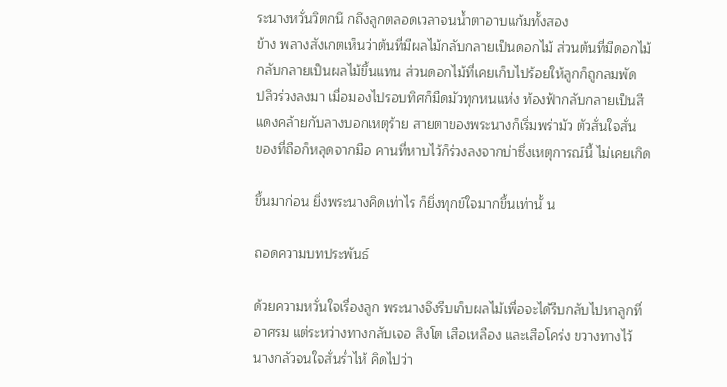ระนางหวั่นวิตกนึ กถึงลูกตลอดเวลาจนน้ำตาอาบแก้มทั้งสอง
ข้าง พลางสังเกตเห็นว่าต้นที่มีผลไม้กลับกลายเป็นดอกไม้ ส่วนต้นที่มีดอกไม้
กลับกลายเป็นผลไม้ขึ้นแทน ส่วนดอกไม้ที่เคยเก็บไปร้อยให้ลูกก็ถูกลมพัด
ปลิวร่วงลงมา เมื่อมองไปรอบทิศก็มืดมัวทุกหนแห่ง ท้องฟ้ากลับกลายเป็นสี
แดงคล้ายกับลางบอกเหตุร้าย สายตาของพระนางก็เริ่มพร่ามัว ตัวสั่นใจสั่น
ของที่ถือก็หลุดจากมือ คานที่หาบไว้ก็ร่วงลงจากบ่าซึ่งเหตุการณ์นี้ ไม่เคยเกิด

ขึ้นมาก่อน ยิ่งพระนางคิดเท่าไร ก็ยิ่งทุกข์ใจมากขึ้นเท่านั้ น

ถอดความบทประพันธ์

ด้วยความหวั่นใจเรื่องลูก พระนางจึงรีบเก็บผลไม้เพื่อจะได้รีบกลับไปหาลูกที่
อาศรม แต่ระหว่างทางกลับเจอ สิงโต เสือเหลือง และเสือโคร่ง ขวางทางไว้
นางกลัวจนใจสั่นร่ำไห้ คิดไปว่า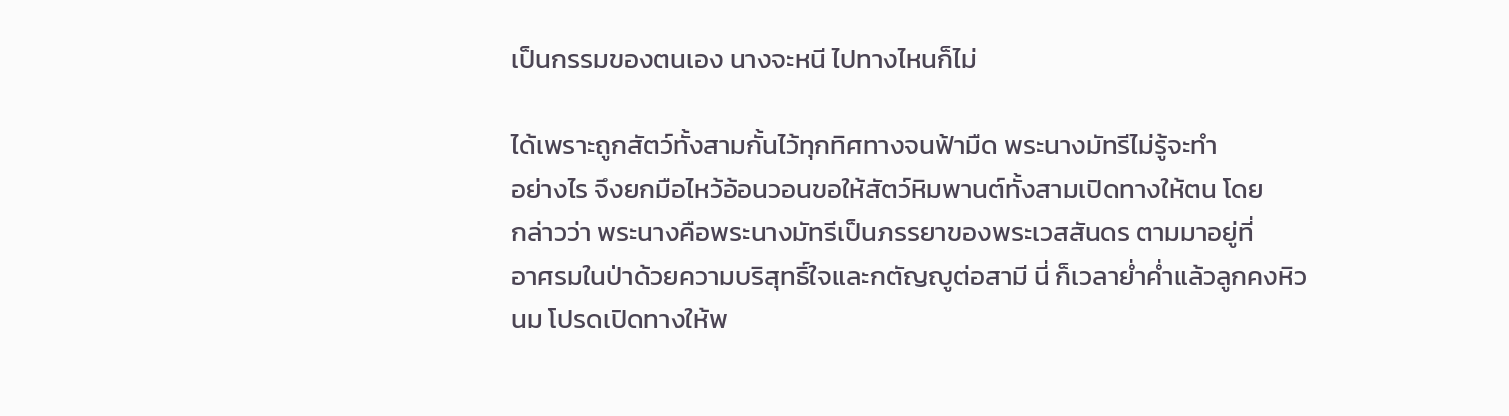เป็นกรรมของตนเอง นางจะหนี ไปทางไหนก็ไม่

ได้เพราะถูกสัตว์ทั้งสามกั้นไว้ทุกทิศทางจนฟ้ามืด พระนางมัทรีไม่รู้จะทำ
อย่างไร จึงยกมือไหว้อ้อนวอนขอให้สัตว์หิมพานต์ทั้งสามเปิดทางให้ตน โดย
กล่าวว่า พระนางคือพระนางมัทรีเป็นภรรยาของพระเวสสันดร ตามมาอยู่ที่
อาศรมในป่าด้วยความบริสุทธิ์ใจและกตัญญูต่อสามี นี่ ก็เวลาย่ำค่ำแล้วลูกคงหิว
นม โปรดเปิดทางให้พ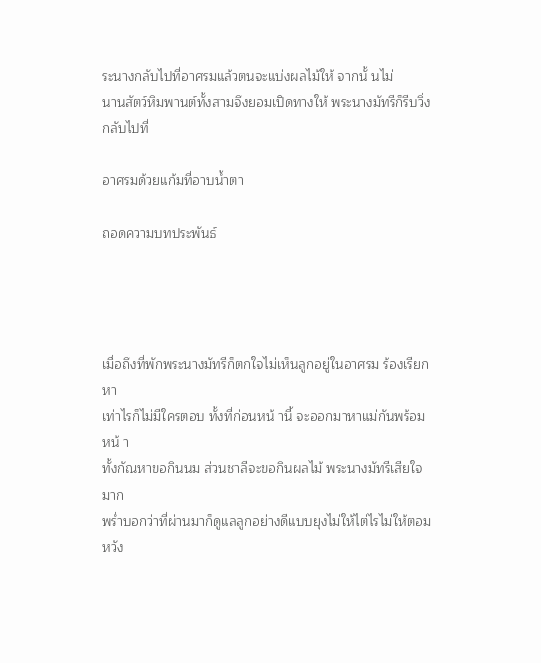ระนางกลับไปที่อาศรมแล้วตนจะแบ่งผลไม้ให้ จากนั้ นไม่
นานสัตว์หิมพานต์ทั้งสามจึงยอมเปิดทางให้ พระนางมัทรีก็รีบวิ่งกลับไปที่

อาศรมด้วยแก้มที่อาบน้ำตา

ถอดความบทประพันธ์




เมื่อถึงที่พักพระนางมัทรีก็ตกใจไม่เห็นลูกอยู่ในอาศรม ร้องเรียกหา
เท่าไรก็ไม่มีใครตอบ ทั้งที่ก่อนหน้ านี้ จะออกมาหาแม่กันพร้อมหน้ า
ทั้งกัณหาขอกินนม ส่วนชาลีจะขอกินผลไม้ พระนางมัทรีเสียใจมาก
พร่ำบอกว่าที่ผ่านมาก็ดูแลลูกอย่างดีแบบยุงไม่ให้ไต่ไรไม่ให้ตอม หวัง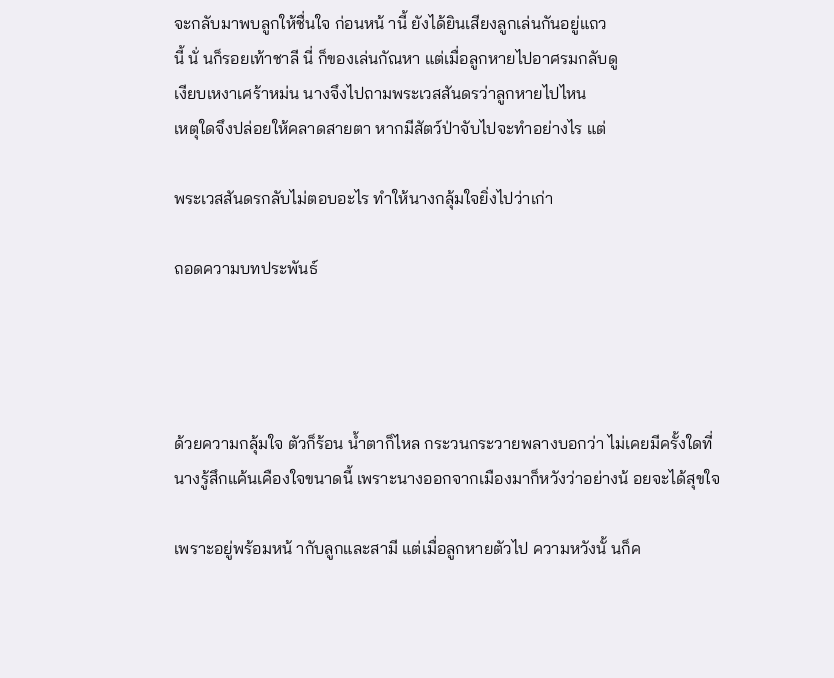จะกลับมาพบลูกให้ชื่นใจ ก่อนหน้ านี้ ยังได้ยินเสียงลูกเล่นกันอยู่แถว
นี้ นั่ นก็รอยเท้าชาลี นี่ ก็ของเล่นกัณหา แต่เมื่อลูกหายไปอาศรมกลับดู
เงียบเหงาเศร้าหม่น นางจึงไปถามพระเวสสันดรว่าลูกหายไปไหน
เหตุใดจึงปล่อยให้คลาดสายตา หากมีสัตว์ป่าจับไปจะทำอย่างไร แต่

พระเวสสันดรกลับไม่ตอบอะไร ทำให้นางกลุ้มใจยิ่งไปว่าเก่า

ถอดความบทประพันธ์




ด้วยความกลุ้มใจ ตัวก็ร้อน น้ำตาก็ไหล กระวนกระวายพลางบอกว่า ไม่เคยมีครั้งใดที่
นางรู้สึกแค้นเคืองใจขนาดนี้ เพราะนางออกจากเมืองมาก็หวังว่าอย่างน้ อยจะได้สุขใจ

เพราะอยู่พร้อมหน้ ากับลูกและสามี แต่เมื่อลูกหายตัวไป ความหวังนั้ นก็ค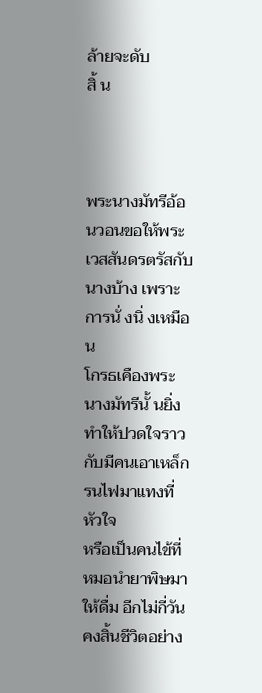ล้ายจะดับ
สิ้ น



พระนางมัทรีอ้อนวอนขอให้พระเวสสันดรตรัสกับนางบ้าง เพราะการนั่ งนิ่ งเหมือน
โกรธเคืองพระนางมัทรีนั้ นยิ่งทำให้ปวดใจราวกับมีคนเอาเหล็กรนไฟมาแทงที่หัวใจ
หรือเป็นคนไข้ที่หมอนำยาพิษมาให้ดื่ม อีกไม่กี่วันคงสิ้นชีวิตอย่าง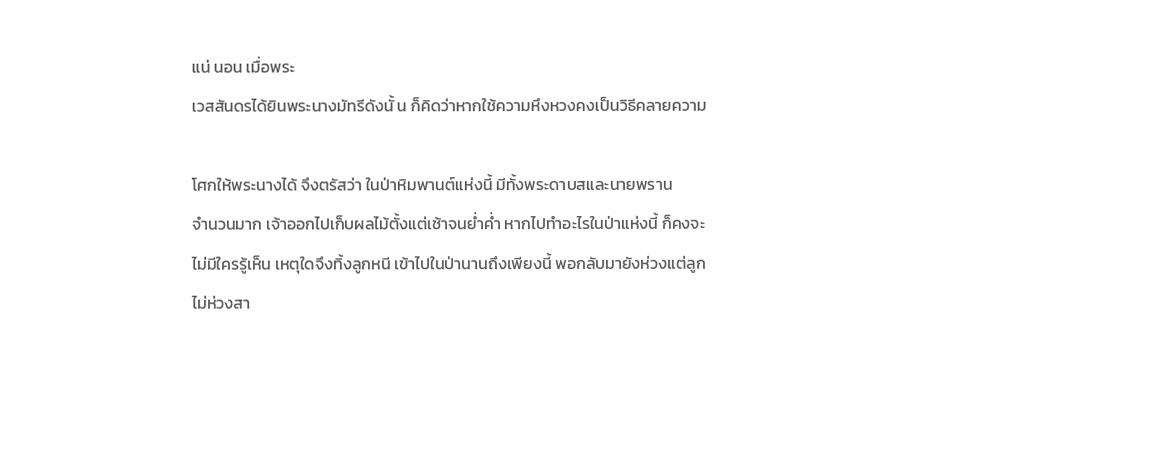แน่ นอน เมื่อพระ
เวสสันดรได้ยินพระนางมัทรีดังนั้ น ก็คิดว่าหากใช้ความหึงหวงคงเป็นวิธีคลายความ

โศกให้พระนางได้ จึงตรัสว่า ในป่าหิมพานต์แห่งนี้ มีทั้งพระดาบสและนายพราน
จำนวนมาก เจ้าออกไปเก็บผลไม้ตั้งแต่เช้าจนย่ำค่ำ หากไปทำอะไรในป่าแห่งนี้ ก็คงจะ
ไม่มีใครรู้เห็น เหตุใดจึงทิ้งลูกหนี เข้าไปในป่านานถึงเพียงนี้ พอกลับมายังห่วงแต่ลูก
ไม่ห่วงสา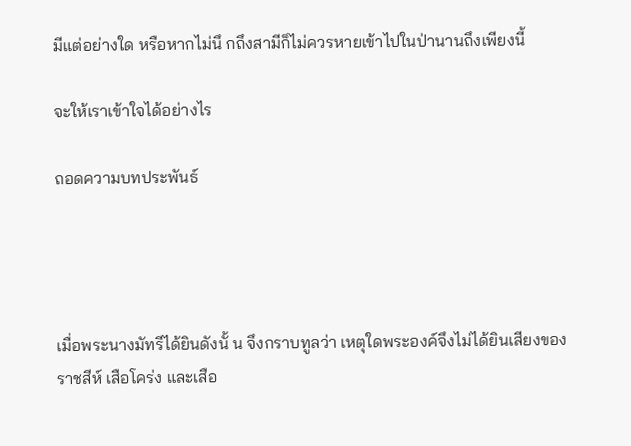มีแต่อย่างใด หรือหากไม่นึ กถึงสามีก็ไม่ควรหายเข้าไปในป่านานถึงเพียงนี้

จะให้เราเข้าใจได้อย่างไร

ถอดความบทประพันธ์




เมื่อพระนางมัทรีได้ยินดังนั้ น จึงกราบทูลว่า เหตุใดพระองค์จึงไม่ได้ยินเสียงของราชสีห์ เสือโคร่ง และเสือ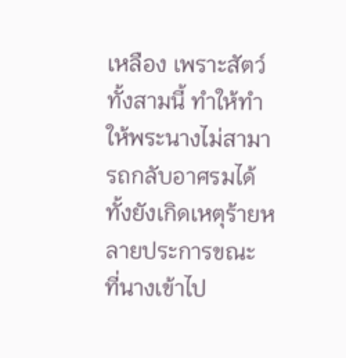เหลือง เพราะสัตว์ทั้งสามนี้ ทำให้ทำให้พระนางไม่สามารถกลับอาศรมได้ ทั้งยังเกิดเหตุร้ายหลายประการขณะ
ที่นางเข้าไป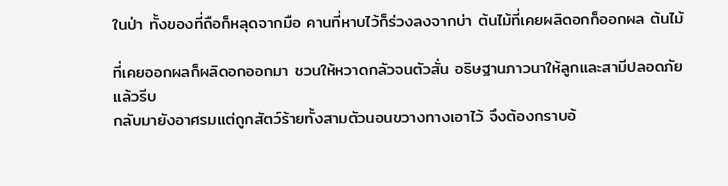ในป่า ทั้งของที่ถือก็หลุดจากมือ คานที่หาบไว้ก็ร่วงลงจากบ่า ต้นไม้ที่เคยผลิดอกก็ออกผล ต้นไม้

ที่เคยออกผลก็ผลิดอกออกมา ชวนให้หวาดกลัวจนตัวสั่น อธิษฐานภาวนาให้ลูกและสามีปลอดภัย แล้วรีบ
กลับมายังอาศรมแต่ถูกสัตว์ร้ายทั้งสามตัวนอนขวางทางเอาไว้ จึงต้องกราบอ้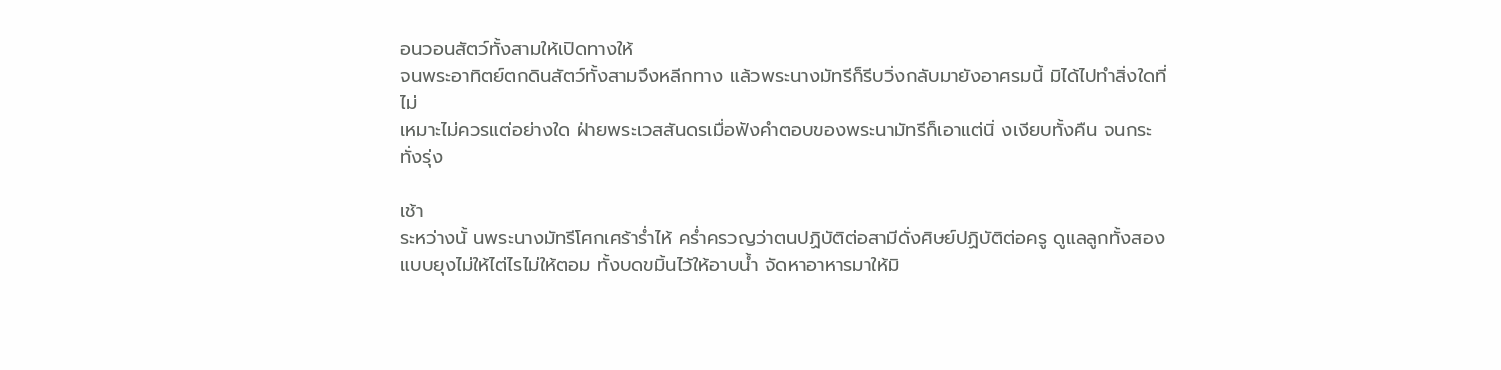อนวอนสัตว์ทั้งสามให้เปิดทางให้
จนพระอาทิตย์ตกดินสัตว์ทั้งสามจึงหลีกทาง แล้วพระนางมัทรีก็รีบวิ่งกลับมายังอาศรมนี้ มิได้ไปทำสิ่งใดที่ไม่
เหมาะไม่ควรแต่อย่างใด ฝ่ายพระเวสสันดรเมื่อฟังคำตอบของพระนามัทรีก็เอาแต่นิ่ งเงียบทั้งคืน จนกระทั่งรุ่ง

เช้า
ระหว่างนั้ นพระนางมัทรีโศกเศร้าร่ำไห้ คร่ำครวญว่าตนปฏิบัติต่อสามีดั่งศิษย์ปฏิบัติต่อครู ดูแลลูกทั้งสอง
แบบยุงไม่ให้ไต่ไรไม่ให้ตอม ทั้งบดขมิ้นไว้ให้อาบน้ำ จัดหาอาหารมาให้มิ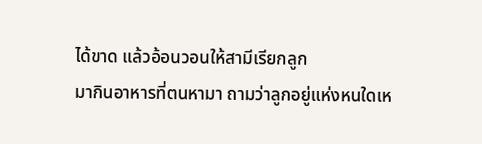ได้ขาด แล้วอ้อนวอนให้สามีเรียกลูก
มากินอาหารที่ตนหามา ถามว่าลูกอยู่แห่งหนใดเห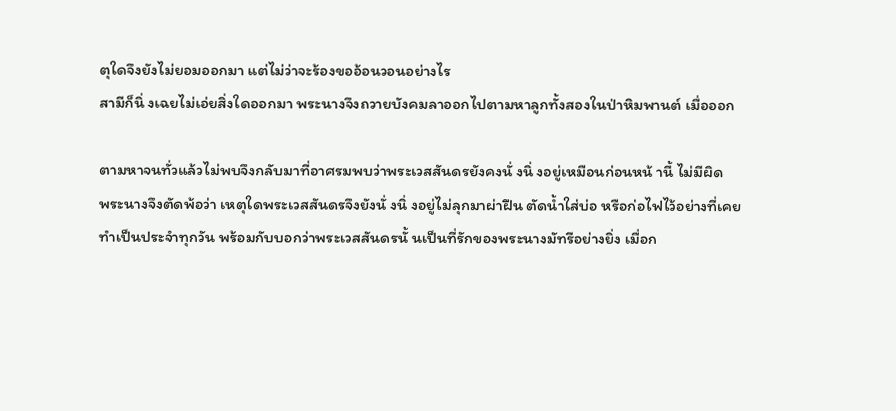ตุใดจึงยังไม่ยอมออกมา แต่ไม่ว่าจะร้องขออ้อนวอนอย่างไร
สามีก็นิ่ งเฉยไม่เอ่ยสิ่งใดออกมา พระนางจึงถวายบังคมลาออกไปตามหาลูกทั้งสองในป่าหิมพานต์ เมื่อออก

ตามหาจนทั่วแล้วไม่พบจึงกลับมาที่อาศรมพบว่าพระเวสสันดรยังคงนั่ งนิ่ งอยู่เหมือนก่อนหน้ านี้ ไม่มีผิด
พระนางจึงตัดพ้อว่า เหตุใดพระเวสสันดรจึงยังนั่ งนิ่ งอยู่ไม่ลุกมาผ่าฝืน ตัดน้ำใส่บ่อ หรือก่อไฟไว้อย่างที่เคย
ทำเป็นประจำทุกวัน พร้อมกับบอกว่าพระเวสสันดรนั้ นเป็นที่รักของพระนางมัทรีอย่างยิ่ง เมื่อก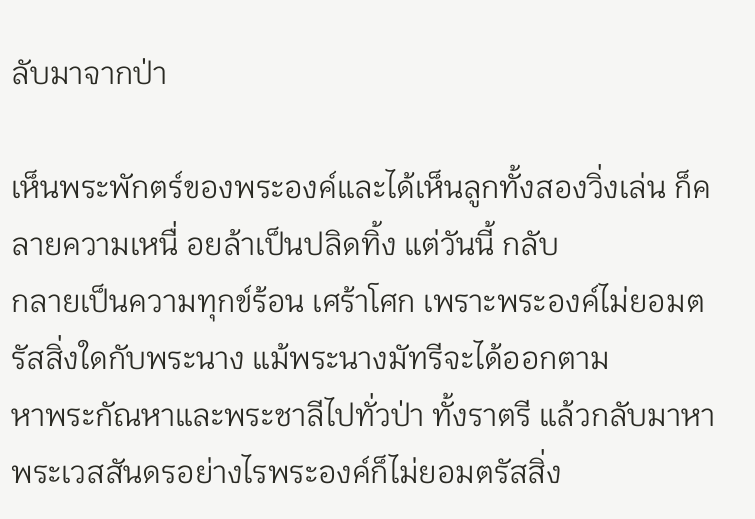ลับมาจากป่า

เห็นพระพักตร์ของพระองค์และได้เห็นลูกทั้งสองวิ่งเล่น ก็คลายความเหนื่ อยล้าเป็นปลิดทิ้ง แต่วันนี้ กลับ
กลายเป็นความทุกข์ร้อน เศร้าโศก เพราะพระองค์ไม่ยอมตรัสสิ่งใดกับพระนาง แม้พระนางมัทรีจะได้ออกตาม
หาพระกัณหาและพระชาลีไปทั่วป่า ทั้งราตรี แล้วกลับมาหาพระเวสสันดรอย่างไรพระองค์ก็ไม่ยอมตรัสสิ่ง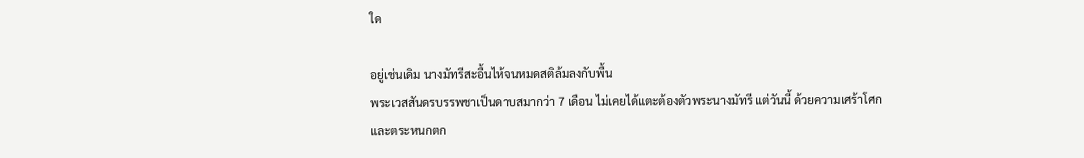ใด

อยู่เช่นเดิม นางมัทรีสะอื้นไห้จนหมดสติล้มลงกับพื้น
พระเวสสันดรบรรพชาเป็นดาบสมากว่า 7 เดือน ไม่เคยได้แตะต้องตัวพระนางมัทรี แต่วันนี้ ด้วยความเศร้าโศก
และตระหนกตก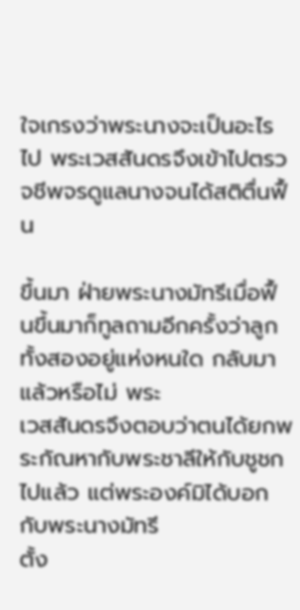ใจเกรงว่าพระนางจะเป็นอะไรไป พระเวสสันดรจึงเข้าไปตรวจชีพจรดูแลนางจนได้สติตื่นฟื้ น

ขึ้นมา ฝ่ายพระนางมัทรีเมื่อฟื้ นขึ้นมาก็ทูลถามอีกครั้งว่าลูกทั้งสองอยู่แห่งหนใด กลับมาแล้วหรือไม่ พระ
เวสสันดรจึงตอบว่าตนได้ยกพระกัณหากับพระชาลีให้กับชูชกไปแล้ว แต่พระองค์มิได้บอกกับพระนางมัทรี
ตั้ง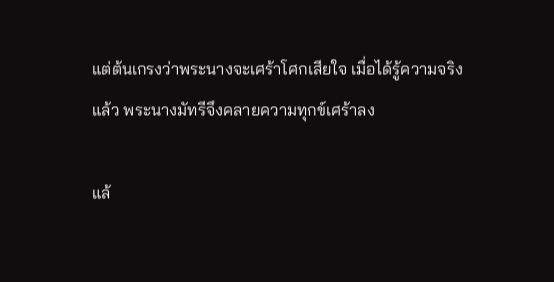แต่ต้นเกรงว่าพระนางจะเศร้าโศกเสียใจ เมื่อได้รู้ความจริงแล้ว พระนางมัทรีจึงคลายความทุกข์เศร้าลง

แล้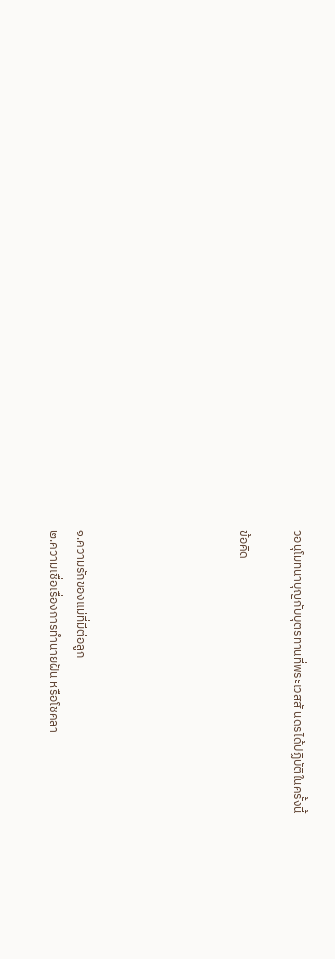วอนุโมทนาบุญกับบุตรทานที่พระเวสสั นดรได้ปฏิบัติในครั้งนี้

ข้อคิด





๑.ความรักของแม่ที่มีต่อลูก
๒.ความเชื่อเรื่องการทำนายฝัน หรือโชคลา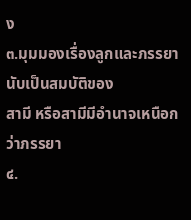ง
๓.มุมมองเรื่องลูกและภรรยานับเป็นสมบัติของ
สามี หรือสามีมีอำนาจเหนือกว่าภรรยา
๔.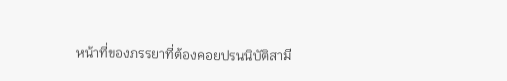หน้าที่ของภรรยาที่ต้องคอยปรนนิบัติสามี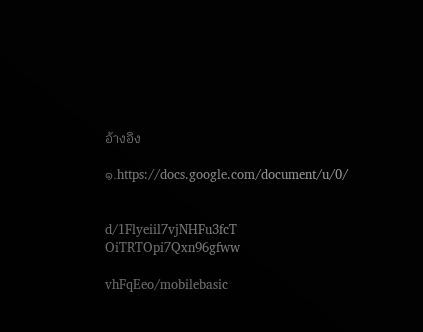อ้างอิง

๑.https://docs.google.com/document/u/0/


d/1Flyeiil7vjNHFu3fcT
OiTRTOpi7Qxn96gfww

vhFqEeo/mobilebasic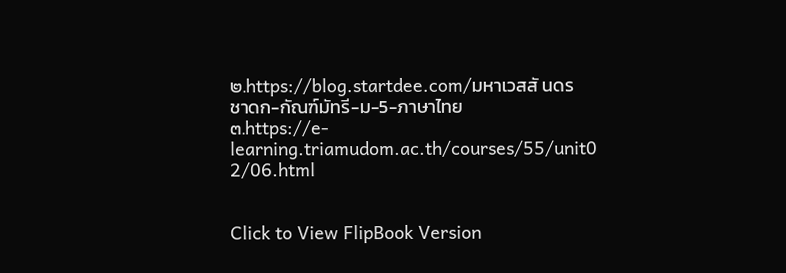๒.https://blog.startdee.com/มหาเวสสั นดร
ชาดก-กัณฑ์มัทรี-ม-5-ภาษาไทย
๓.https://e-
learning.triamudom.ac.th/courses/55/unit0
2/06.html


Click to View FlipBook Version